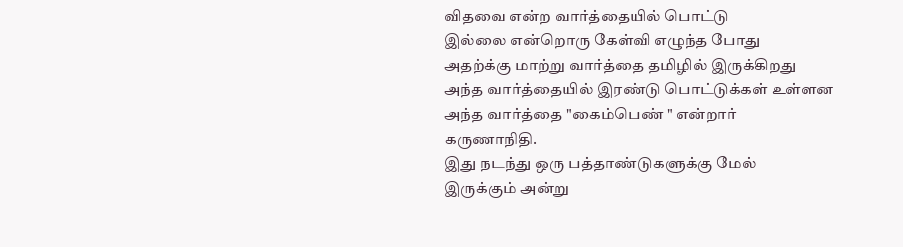விதவை என்ற வார்த்தையில் பொட்டு
இல்லை என்றொரு கேள்வி எழுந்த போது
அதற்க்கு மாற்று வார்த்தை தமிழில் இருக்கிறது
அந்த வார்த்தையில் இரண்டு பொட்டுக்கள் உள்ளன
அந்த வார்த்தை "கைம்பெண் " என்றார்
கருணாநிதி.
இது நடந்து ஒரு பத்தாண்டுகளுக்கு மேல்
இருக்கும் அன்று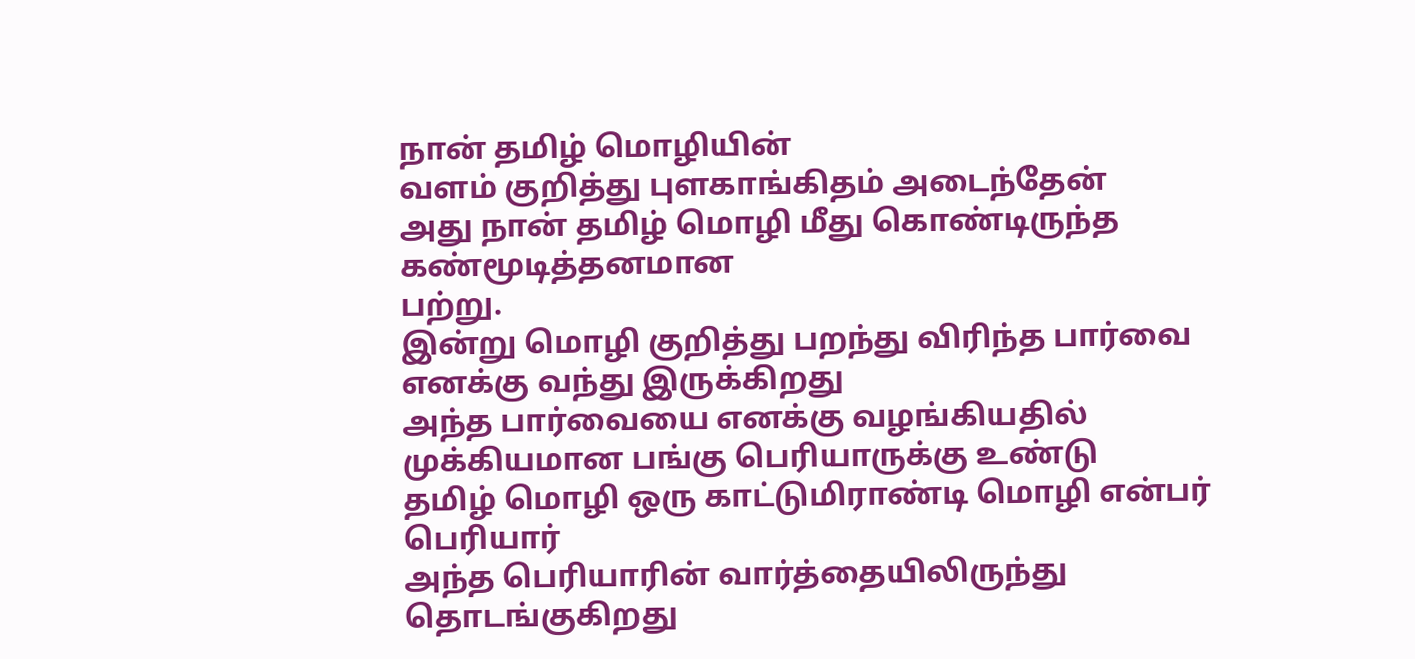நான் தமிழ் மொழியின்
வளம் குறித்து புளகாங்கிதம் அடைந்தேன்
அது நான் தமிழ் மொழி மீது கொண்டிருந்த கண்மூடித்தனமான
பற்று.
இன்று மொழி குறித்து பறந்து விரிந்த பார்வை எனக்கு வந்து இருக்கிறது
அந்த பார்வையை எனக்கு வழங்கியதில்
முக்கியமான பங்கு பெரியாருக்கு உண்டு
தமிழ் மொழி ஒரு காட்டுமிராண்டி மொழி என்பர் பெரியார்
அந்த பெரியாரின் வார்த்தையிலிருந்து தொடங்குகிறது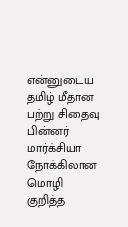என்னுடைய
தமிழ் மீதான பற்று சிதைவு பின்னர் மார்க்சியா நோக்கிலான மொழி குறித்த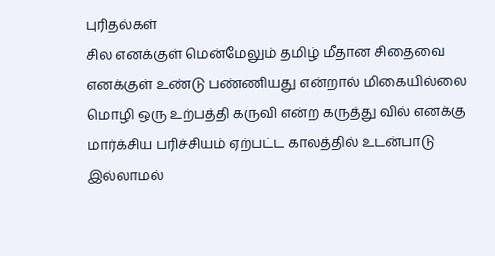புரிதல்கள்
சில எனக்குள் மென்மேலும் தமிழ் மீதான சிதைவை எனக்குள் உண்டு பண்ணியது என்றால் மிகையில்லை
மொழி ஒரு உற்பத்தி கருவி என்ற கருத்து வில் எனக்கு மார்க்சிய பரிச்சியம் ஏற்பட்ட காலத்தில் உடன்பாடு இல்லாமல்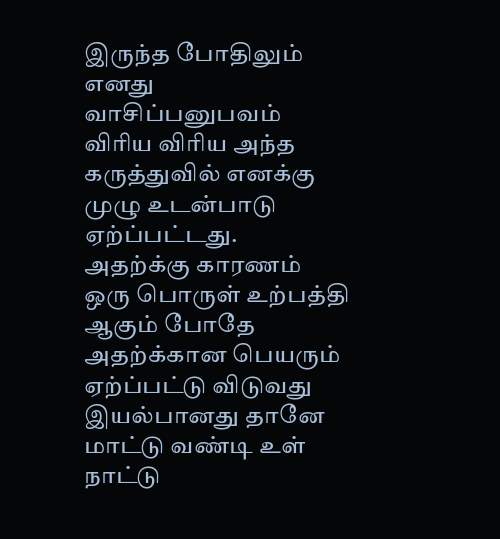இருந்த போதிலும் எனது வாசிப்பனுபவம் விரிய விரிய அந்த கருத்துவில் எனக்கு முழு உடன்பாடு ஏற்ப்பட்டது.
அதற்க்கு காரணம் ஒரு பொருள் உற்பத்தி ஆகும் போதே அதற்க்கான பெயரும் ஏற்ப்பட்டு விடுவது இயல்பானது தானே
மாட்டு வண்டி உள் நாட்டு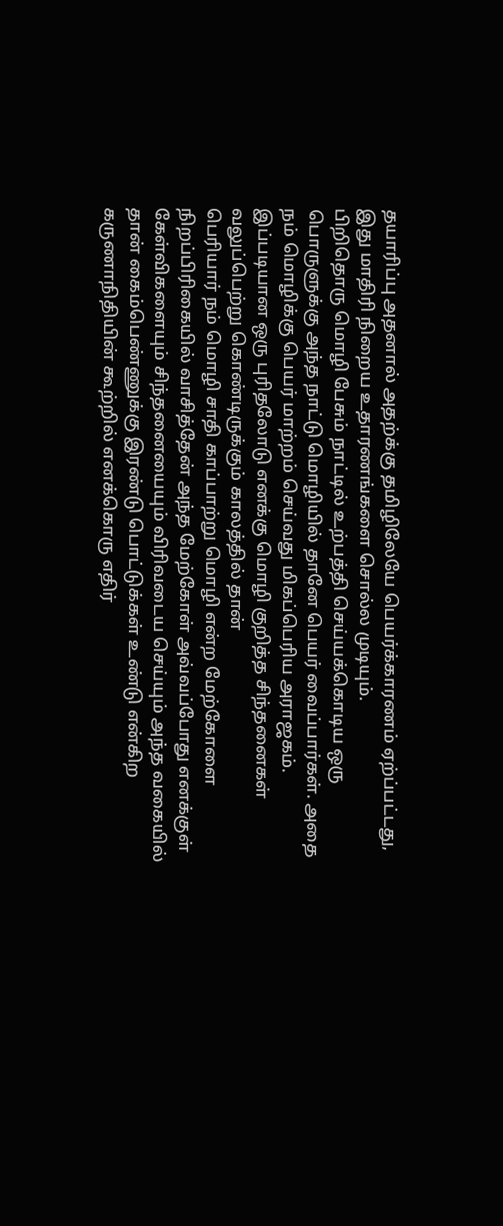தயாரிப்பு அதனால் அதற்க்கு தமிழிலேயே பெயர்க்காரணம் ஏற்ப்பட்டது, இது மாதிரி நிறைய உதாரணங்களை சொல்ல முடியும்.
பிறிதொரு மொழி பேசும் நாட்டில் உற்பத்தி செய்யக்கொடிய ஒரு பொருளுக்கு அந்த நாட்டு மொழியில் தானே பெயர் வைப்பார்கள். அதை நம் மொழிக்கு பெயர் மாற்றம் செய்வது மிகப்பெரிய அராஜகம்.
இப்படியான ஒரு புரிதலோடு எனக்கு மொழி குறித்த சிந்தனைகள் வலுப்பெற்று கொண்டிருக்கும் காலத்தில் தான்
பெரியார் நம் மொழி சாதி காப்பாற்று மொழி என்ற மேற்கோளை நிறப்பிரிகையில் வாசித்தேன் அந்த மேற்கோள் அவ்வப்போது எனக்குள் கேள்விகளையும் சிந்தனையையும் விரிவடைய செய்யும் அந்த வகையில் தான் கைம்பெண்ணுக்கு இரண்டு பொட்டுக்கள் உண்டு என்கிற கருணாநிதியின் கூற்றில் எனக்கொரு எதிர்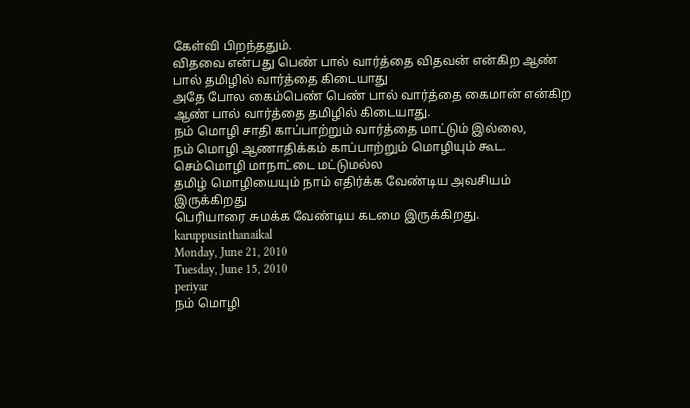கேள்வி பிறந்ததும்.
விதவை என்பது பெண் பால் வார்த்தை விதவன் என்கிற ஆண் பால் தமிழில் வார்த்தை கிடையாது
அதே போல கைம்பெண் பெண் பால் வார்த்தை கைமான் என்கிற ஆண் பால் வார்த்தை தமிழில் கிடையாது.
நம் மொழி சாதி காப்பாற்றும் வார்த்தை மாட்டும் இல்லை,
நம் மொழி ஆணாதிக்கம் காப்பாற்றும் மொழியும் கூட.
செம்மொழி மாநாட்டை மட்டுமல்ல
தமிழ் மொழியையும் நாம் எதிர்க்க வேண்டிய அவசியம் இருக்கிறது
பெரியாரை சுமக்க வேண்டிய கடமை இருக்கிறது.
karuppusinthanaikal
Monday, June 21, 2010
Tuesday, June 15, 2010
periyar
நம் மொழி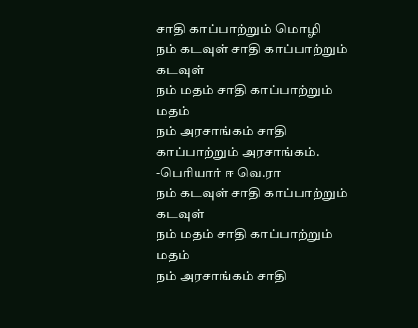சாதி காப்பாற்றும் மொழி
நம் கடவுள் சாதி காப்பாற்றும் கடவுள்
நம் மதம் சாதி காப்பாற்றும் மதம்
நம் அரசாங்கம் சாதி காப்பாற்றும் அரசாங்கம்.
-பெரியார் ஈ வெ.ரா
நம் கடவுள் சாதி காப்பாற்றும் கடவுள்
நம் மதம் சாதி காப்பாற்றும் மதம்
நம் அரசாங்கம் சாதி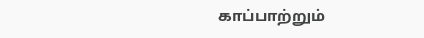காப்பாற்றும்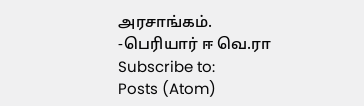அரசாங்கம்.
-பெரியார் ஈ வெ.ரா
Subscribe to:
Posts (Atom)